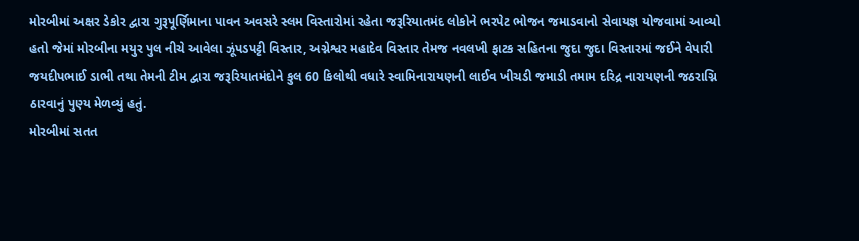મોરબીમાં અક્ષર ડેકોર દ્વારા ગુરૂપૂર્ણિમાના પાવન અવસરે સ્લમ વિસ્તારોમાં રહેતા જરૂરિયાતમંદ લોકોને ભરપેટ ભોજન જમાડવાનો સેવાયજ્ઞ યોજવામાં આવ્યો હતો જેમાં મોરબીના મયુર પુલ નીચે આવેલા ઝૂંપડપટ્ટી વિસ્તાર, અગ્નેશ્વર મહાદેવ વિસ્તાર તેમજ નવલખી ફાટક સહિતના જુદા જુદા વિસ્તારમાં જઈને વેપારી જયદીપભાઈ ડાભી તથા તેમની ટીમ દ્વારા જરૂરિયાતમંદોને કુલ 60 કિલોથી વધારે સ્વામિનારાયણની લાઈવ ખીચડી જમાડી તમામ દરિદ્ર નારાયણની જઠરાગ્નિ ઠારવાનું પુણ્ય મેળવ્યું હતું.
મોરબીમાં સતત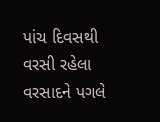પાંચ દિવસથી વરસી રહેલા વરસાદને પગલે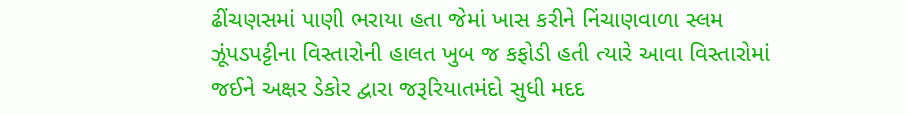ઢીંચણસમાં પાણી ભરાયા હતા જેમાં ખાસ કરીને નિંચાણવાળા સ્લમ ઝૂંપડપટ્ટીના વિસ્તારોની હાલત ખુબ જ કફોડી હતી ત્યારે આવા વિસ્તારોમાં જઈને અક્ષર ડેકોર દ્વારા જરૂરિયાતમંદો સુધી મદદ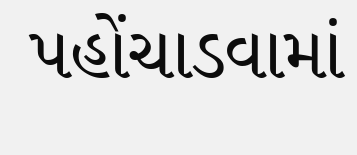પહોંચાડવામાં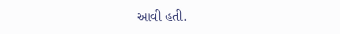આવી હતી.